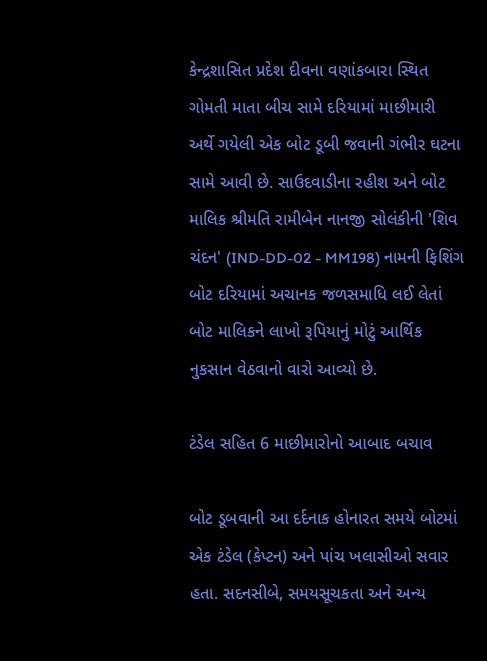કેન્દ્રશાસિત પ્રદેશ દીવના વણાંકબારા સ્થિત ગોમતી માતા બીચ સામે દરિયામાં માછીમારી અર્થે ગયેલી એક બોટ ડૂબી જવાની ગંભીર ઘટના સામે આવી છે. સાઉદવાડીના રહીશ અને બોટ માલિક શ્રીમતિ રામીબેન નાનજી સોલંકીની 'શિવ ચંદન' (IND-DD-02 - MM198) નામની ફિશિંગ બોટ દરિયામાં અચાનક જળસમાધિ લઈ લેતાં બોટ માલિકને લાખો રૂપિયાનું મોટું આર્થિક નુકસાન વેઠવાનો વારો આવ્યો છે.

ટંડેલ સહિત 6 માછીમારોનો આબાદ બચાવ

બોટ ડૂબવાની આ દર્દનાક હોનારત સમયે બોટમાં એક ટંડેલ (કેપ્ટન) અને પાંચ ખલાસીઓ સવાર હતા. સદનસીબે, સમયસૂચકતા અને અન્ય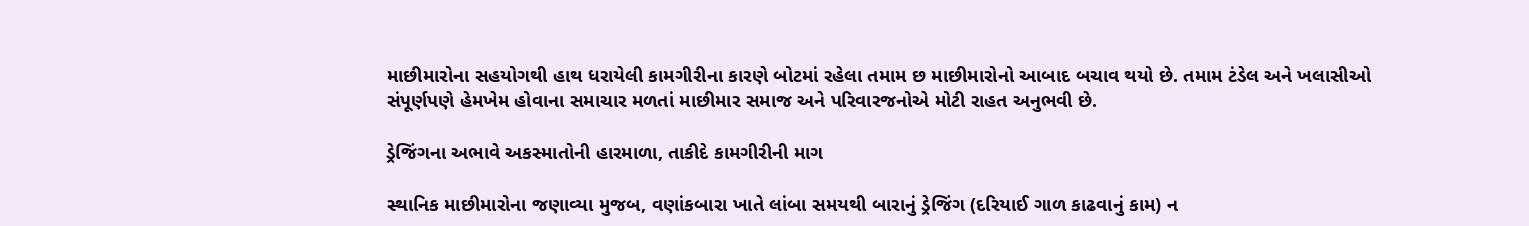માછીમારોના સહયોગથી હાથ ધરાયેલી કામગીરીના કારણે બોટમાં રહેલા તમામ છ માછીમારોનો આબાદ બચાવ થયો છે. તમામ ટંડેલ અને ખલાસીઓ સંપૂર્ણપણે હેમખેમ હોવાના સમાચાર મળતાં માછીમાર સમાજ અને પરિવારજનોએ મોટી રાહત અનુભવી છે.

ડ્રેજિંગના અભાવે અકસ્માતોની હારમાળા, તાકીદે કામગીરીની માગ

સ્થાનિક માછીમારોના જણાવ્યા મુજબ, વણાંકબારા ખાતે લાંબા સમયથી બારાનું ડ્રેજિંગ (દરિયાઈ ગાળ કાઢવાનું કામ) ન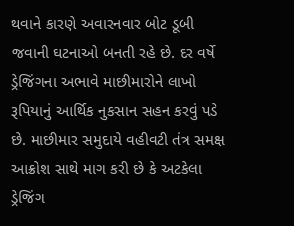થવાને કારણે અવારનવાર બોટ ડૂબી જવાની ઘટનાઓ બનતી રહે છે. દર વર્ષે ડ્રેજિંગના અભાવે માછીમારોને લાખો રૂપિયાનું આર્થિક નુકસાન સહન કરવું પડે છે. માછીમાર સમુદાયે વહીવટી તંત્ર સમક્ષ આક્રોશ સાથે માગ કરી છે કે અટકેલા ડ્રેજિંગ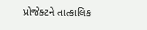પ્રોજેક્ટને તાત્કાલિક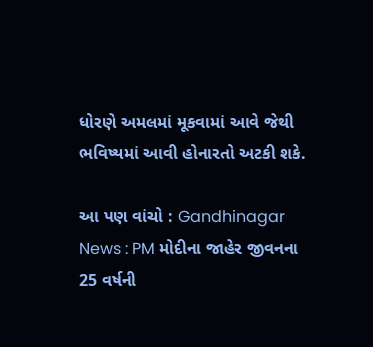ધોરણે અમલમાં મૂકવામાં આવે જેથી ભવિષ્યમાં આવી હોનારતો અટકી શકે.

આ પણ વાંચો : Gandhinagar News : PM મોદીના જાહેર જીવનના 25 વર્ષની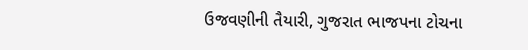ઉજવણીની તૈયારી, ગુજરાત ભાજપના ટોચના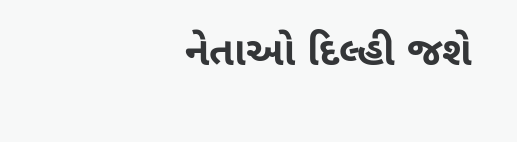નેતાઓ દિલ્હી જશે